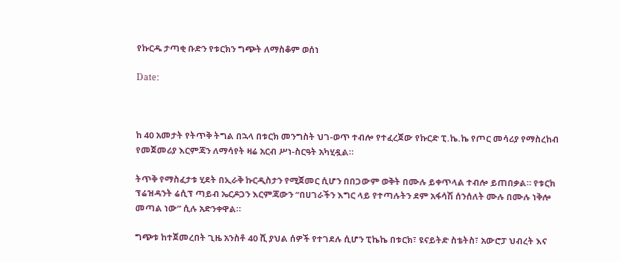የኩርዱ ታጣቂ ቡድን የቱርክን ግጭት ለማስቆም ወሰነ

Date:



ከ 40 አመታት የትጥቅ ትግል በኋላ በቱርክ መንግስት ህገ-ወጥ ተብሎ የተፈረጀው የኩርድ ፒ.ኬ.ኬ የጦር መሳሪያ የማስረከብ የመጀመሪያ እርምጃን ለማሳየት ዛሬ አርብ ሥነ-ስርዓት አካሂዷል።

ትጥቅ የማስፈታቱ ሂደት በኢራቅ ኩርዲስታን የሚጀመር ሲሆን በበጋውም ወቅት በሙሉ ይቀጥላል ተብሎ ይጠበቃል። የቱርክ ፕሬዝዳንት ሬሲፕ ጣይብ ኤርዶጋን እርምጃውን “በሀገራችን እግር ላይ የተጣሉትን ደም አፋሳሽ ሰንሰለት ሙሉ በሙሉ ነቅሎ መጣል ነው” ሲሉ አድንቀዋል።

ግጭቱ ከተጀመረበት ጊዜ አንስቶ 40 ሺ ያህል ሰዎች የተገደሉ ሲሆን ፒኬኬ በቱርክ፣ ዩናይትድ ስቴትስ፣ አውሮፓ ህብረት እና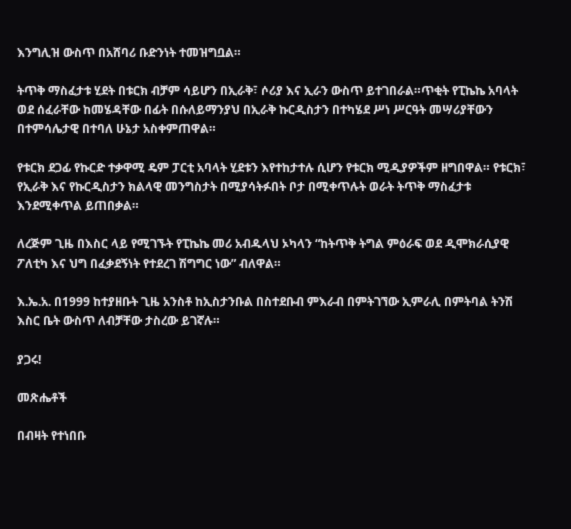እንግሊዝ ውስጥ በአሸባሪ ቡድንነት ተመዝግቧል።

ትጥቅ ማስፈታቱ ሂደት በቱርክ ብቻም ሳይሆን በኢራቅ፣ ሶሪያ እና ኢራን ውስጥ ይተገበራል።ጥቂት የፒኬኬ አባላት ወደ ሰፈራቸው ከመሄዳቸው በፊት በሱለይማንያህ በኢራቅ ኩርዲስታን በተካሄደ ሥነ ሥርዓት መሣሪያቸውን በተምሳሌታዊ በተባለ ሁኔታ አስቀምጠዋል።

የቱርክ ደጋፊ የኩርድ ተቃዋሚ ዴም ፓርቲ አባላት ሂደቱን እየተከታተሉ ሲሆን የቱርክ ሚዲያዎችም ዘግበዋል። የቱርክ፣ የኢራቅ እና የኩርዲስታን ክልላዊ መንግስታት በሚያሳትፉበት ቦታ በሚቀጥሉት ወራት ትጥቅ ማስፈታቱ እንደሚቀጥል ይጠበቃል።

ለረጅም ጊዜ በእስር ላይ የሚገኙት የፒኬኬ መሪ አብዱላህ ኦካላን “ከትጥቅ ትግል ምዕራፍ ወደ ዲሞክራሲያዊ ፖለቲካ እና ህግ በፈቃደኝነት የተደረገ ሽግግር ነው” ብለዋል።

እ.ኤ.አ. በ1999 ከተያዘቡት ጊዜ አንስቶ ከኢስታንቡል በስተደቡብ ምእራብ በምትገኘው ኢምራሊ በምትባል ትንሽ እስር ቤት ውስጥ ለብቻቸው ታስረው ይገኛሉ።

ያጋሩ!

መጽሔቶች

በብዛት የተነበቡ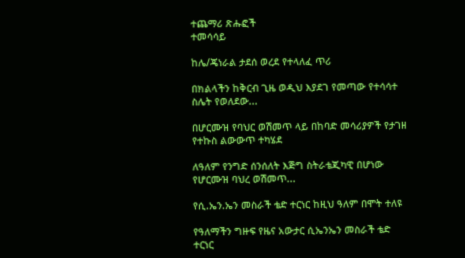ተጨማሪ ጽሑፎች
ተመሳሳይ

ከሌ/ጄነራል ታደሰ ወረደ የተላለፈ ጥሪ

በክልላችን ከቅርብ ጊዜ ወዲህ እያደገ የመጣው የተሳሳተ ስሌት የወለደው...

በሆርሙዝ የባህር ወሽመጥ ላይ በከባድ መሳሪያዎች የታገዘ  የተኩስ ልውውጥ ተካሄደ

ለዓለም የንግድ ሰንሰለት እጅግ ስትራቴጂካዊ በሆነው የሆርሙዝ ባህረ ወሽመጥ...

የሲ.ኤን.ኤን መስራች ቴድ ተርነር ከዚህ ዓለም በሞት ተለዩ

የዓለማችን ግዙፍ የዜና አውታር ሲኤንኤን መስራች ቴድ ተርነር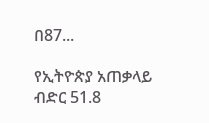በ87...

የኢትዮጵያ አጠቃላይ ብድር 51.8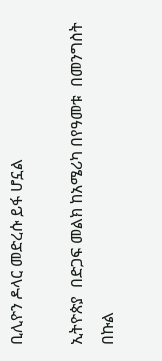ቢሊዮን ዶላር መድረሱ ይፋ ሆኗል

ኢትዮጵያ  በድጋፍ መልክ ከአሜሪካ በየዓመቱ  በመንግስት በኩል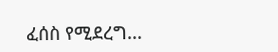ፈሰስ የሚደረግ...